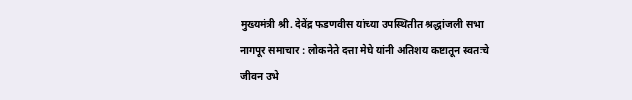मुख्यमंत्री श्री. देवेंद्र फडणवीस यांच्या उपस्थितीत श्रद्धांजली सभा
नागपूर समाचार : लोकनेते दत्ता मेघे यांनी अतिशय कष्टातून स्वतःचे जीवन उभे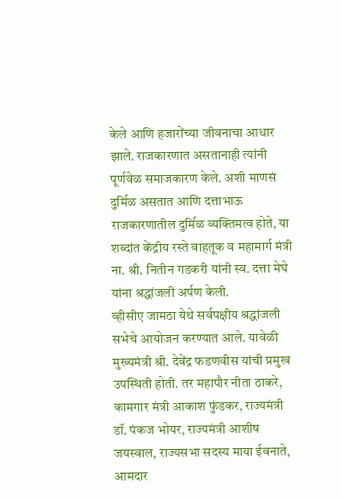केले आणि हजारोंच्या जीवनाचा आधार झाले. राजकारणात असतानाही त्यांनी पूर्णवेळ समाजकारण केले. अशी माणसं दुर्मिळ असतात आणि दत्ताभाऊ राजकारणातील दुर्मिळ व्यक्तिमत्व होते, या शब्दांत केंद्रीय रस्ते वाहतूक व महामार्ग मंत्री ना. श्री. नितीन गडकरी यांनी स्व. दत्ता मेघे यांना श्रद्धांजली अर्पण केली.
व्हीसीए जामठा येथे सर्वपक्षीय श्रद्धांजली सभेचे आयोजन करण्यात आले. यावेळी मुख्यमंत्री श्री. देवेंद्र फडणवीस यांची प्रमुख उपस्थिती होती. तर महापौर नीता ठाकरे, कामगार मंत्री आकाश फुंडकर, राज्यमंत्री डॉ. पंकज भोयर, राज्यमंत्री आशीष जयस्वाल, राज्यसभा सदस्य माया ईवनाते, आमदार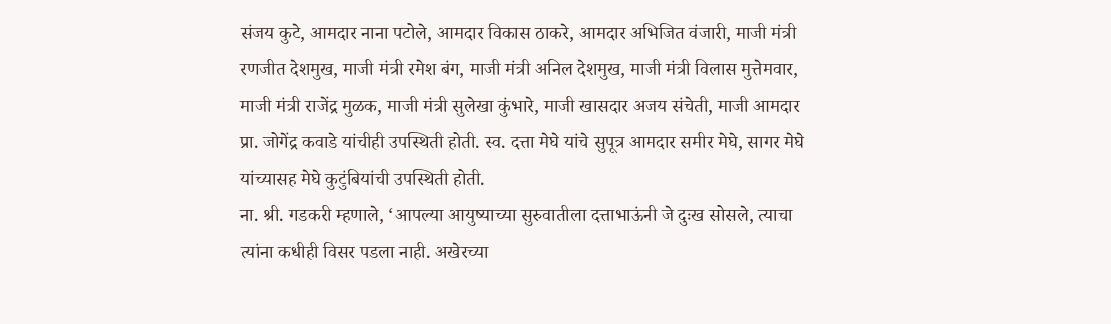संजय कुटे, आमदार नाना पटोले, आमदार विकास ठाकरे, आमदार अभिजित वंजारी, माजी मंत्री रणजीत देशमुख, माजी मंत्री रमेश बंग, माजी मंत्री अनिल देशमुख, माजी मंत्री विलास मुत्तेमवार, माजी मंत्री राजेंद्र मुळक, माजी मंत्री सुलेखा कुंभारे, माजी खासदार अजय संचेती, माजी आमदार प्रा. जोगेंद्र कवाडे यांचीही उपस्थिती होती. स्व. दत्ता मेघे यांचे सुपूत्र आमदार समीर मेघे, सागर मेघे यांच्यासह मेघे कुटुंबियांची उपस्थिती होती.
ना. श्री. गडकरी म्हणाले, ‘आपल्या आयुष्याच्या सुरुवातीला दत्ताभाऊंनी जे दुःख सोसले, त्याचा त्यांना कधीही विसर पडला नाही. अखेरच्या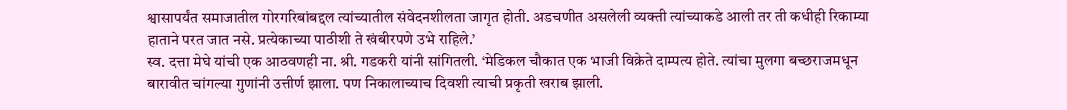श्वासापर्यंत समाजातील गोरगरिबांबद्दल त्यांच्यातील संवेदनशीलता जागृत होती. अडचणीत असलेली व्यक्ती त्यांच्याकडे आली तर ती कधीही रिकाम्या हाताने परत जात नसे. प्रत्येकाच्या पाठीशी ते खंबीरपणे उभे राहिले.’
स्व. दत्ता मेघे यांची एक आठवणही ना. श्री. गडकरी यांनी सांगितली. ‘मेडिकल चौकात एक भाजी विक्रेते दाम्पत्य होते. त्यांचा मुलगा बच्छराजमधून बारावीत चांगल्या गुणांनी उत्तीर्ण झाला. पण निकालाच्याच दिवशी त्याची प्रकृती खराब झाली.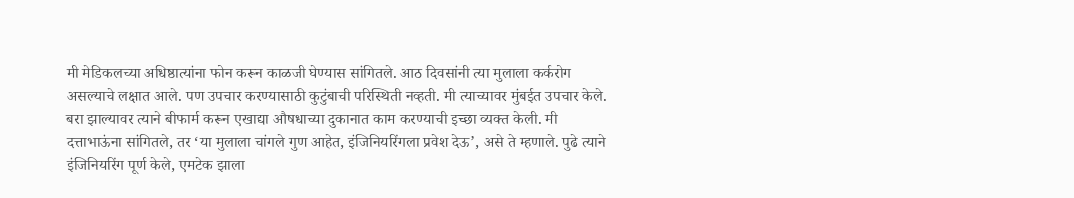मी मेडिकलच्या अधिष्ठात्यांना फोन करून काळजी घेण्यास सांगितले. आठ दिवसांनी त्या मुलाला कर्करोग असल्याचे लक्षात आले. पण उपचार करण्यासाठी कुटुंबाची परिस्थिती नव्हती. मी त्याच्यावर मुंबईत उपचार केले. बरा झाल्यावर त्याने बीफार्म करून एखाद्या औषधाच्या दुकानात काम करण्याची इच्छा व्यक्त केली. मी दत्ताभाऊंना सांगितले, तर ‘या मुलाला चांगले गुण आहेत, इंजिनियरिंगला प्रवेश देऊ’, असे ते म्हणाले. पुढे त्याने इंजिनियरिंग पूर्ण केले, एमटेक झाला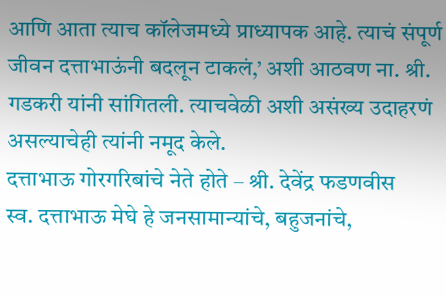आणि आता त्याच कॉलेजमध्ये प्राध्यापक आहे. त्याचं संपूर्ण जीवन दत्ताभाऊंनी बदलून टाकलं,’ अशी आठवण ना. श्री. गडकरी यांनी सांगितली. त्याचवेळी अशी असंख्य उदाहरणं असल्याचेही त्यांनी नमूद केले.
दत्ताभाऊ गोरगरिबांचे नेते होते – श्री. देवेंद्र फडणवीस
स्व. दत्ताभाऊ मेघे हे जनसामान्यांचे, बहुजनांचे,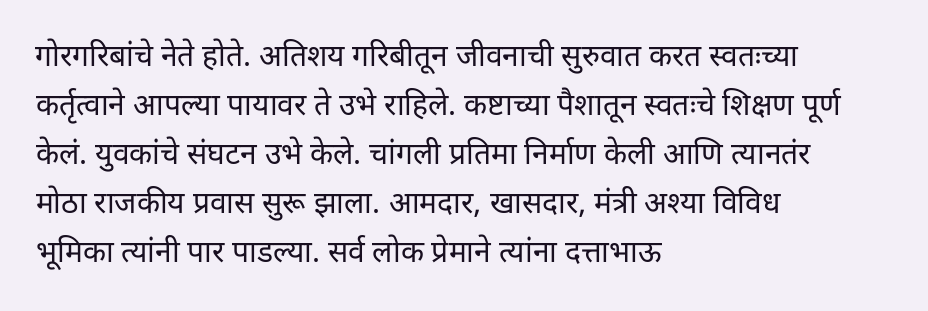गोरगरिबांचे नेते होते. अतिशय गरिबीतून जीवनाची सुरुवात करत स्वतःच्या कर्तृत्वाने आपल्या पायावर ते उभे राहिले. कष्टाच्या पैशातून स्वतःचे शिक्षण पूर्ण केलं. युवकांचे संघटन उभे केले. चांगली प्रतिमा निर्माण केली आणि त्यानतंर मोठा राजकीय प्रवास सुरू झाला. आमदार, खासदार, मंत्री अश्या विविध भूमिका त्यांनी पार पाडल्या. सर्व लोक प्रेमाने त्यांना दत्ताभाऊ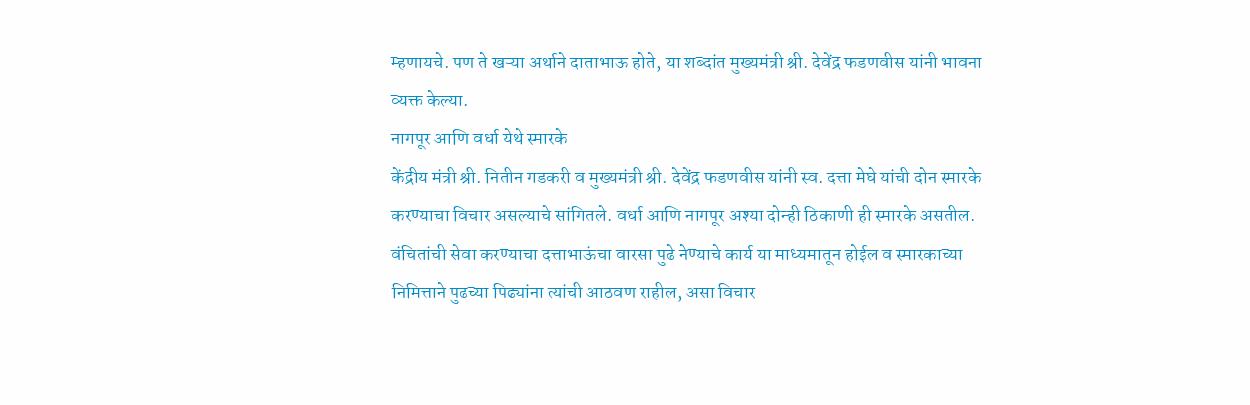म्हणायचे. पण ते खऱ्या अर्थाने दाताभाऊ होते, या शब्दांत मुख्यमंत्री श्री. देवेंद्र फडणवीस यांनी भावना व्यक्त केल्या.
नागपूर आणि वर्धा येथे स्मारके
केंद्रीय मंत्री श्री. नितीन गडकरी व मुख्यमंत्री श्री. देवेंद्र फडणवीस यांनी स्व. दत्ता मेघे यांची दोन स्मारके करण्याचा विचार असल्याचे सांगितले. वर्धा आणि नागपूर अश्या दोन्ही ठिकाणी ही स्मारके असतील. वंचितांची सेवा करण्याचा दत्ताभाऊंचा वारसा पुढे नेण्याचे कार्य या माध्यमातून होईल व स्मारकाच्या निमित्ताने पुढच्या पिढ्यांना त्यांची आठवण राहील, असा विचार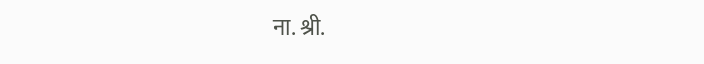ना. श्री.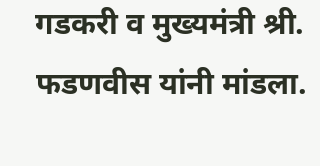गडकरी व मुख्यमंत्री श्री. फडणवीस यांनी मांडला.